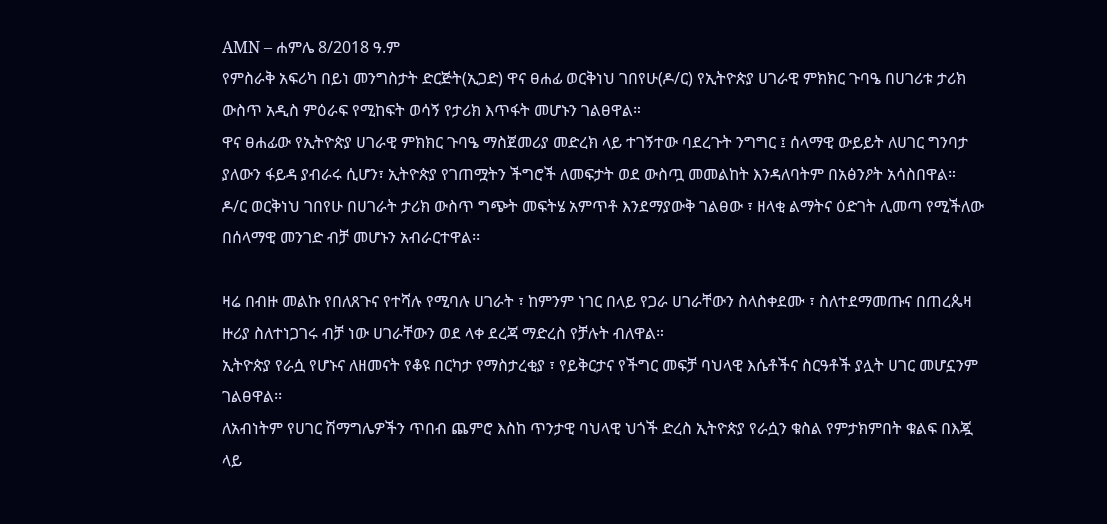AMN – ሐምሌ 8/2018 ዓ.ም
የምስራቅ አፍሪካ በይነ መንግስታት ድርጅት(ኢጋድ) ዋና ፀሐፊ ወርቅነህ ገበየሁ(ዶ/ር) የኢትዮጵያ ሀገራዊ ምክክር ጉባዔ በሀገሪቱ ታሪክ ውስጥ አዲስ ምዕራፍ የሚከፍት ወሳኝ የታሪክ እጥፋት መሆኑን ገልፀዋል።
ዋና ፀሐፊው የኢትዮጵያ ሀገራዊ ምክክር ጉባዔ ማስጀመሪያ መድረክ ላይ ተገኝተው ባደረጉት ንግግር ፤ ሰላማዊ ውይይት ለሀገር ግንባታ ያለውን ፋይዳ ያብራሩ ሲሆን፣ ኢትዮጵያ የገጠሟትን ችግሮች ለመፍታት ወደ ውስጧ መመልከት እንዳለባትም በአፅንዖት አሳስበዋል።
ዶ/ር ወርቅነህ ገበየሁ በሀገራት ታሪክ ውስጥ ግጭት መፍትሄ አምጥቶ እንደማያውቅ ገልፀው ፣ ዘላቂ ልማትና ዕድገት ሊመጣ የሚችለው በሰላማዊ መንገድ ብቻ መሆኑን አብራርተዋል፡፡

ዛሬ በብዙ መልኩ የበለጸጉና የተሻሉ የሚባሉ ሀገራት ፣ ከምንም ነገር በላይ የጋራ ሀገራቸውን ስላስቀደሙ ፣ ስለተደማመጡና በጠረጴዛ ዙሪያ ስለተነጋገሩ ብቻ ነው ሀገራቸውን ወደ ላቀ ደረጃ ማድረስ የቻሉት ብለዋል።
ኢትዮጵያ የራሷ የሆኑና ለዘመናት የቆዩ በርካታ የማስታረቂያ ፣ የይቅርታና የችግር መፍቻ ባህላዊ እሴቶችና ስርዓቶች ያሏት ሀገር መሆኗንም ገልፀዋል፡፡
ለአብነትም የሀገር ሽማግሌዎችን ጥበብ ጨምሮ እስከ ጥንታዊ ባህላዊ ህጎች ድረስ ኢትዮጵያ የራሷን ቁስል የምታክምበት ቁልፍ በእጇ ላይ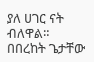ያለ ሀገር ናት ብለዋል።
በበረከት ጌታቸው